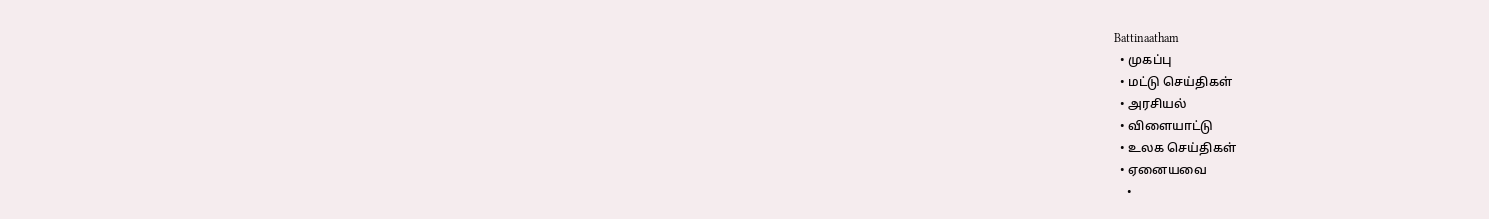Battinaatham
  • முகப்பு
  • மட்டு செய்திகள்
  • அரசியல்
  • விளையாட்டு
  • உலக செய்திகள்
  • ஏனையவை
    •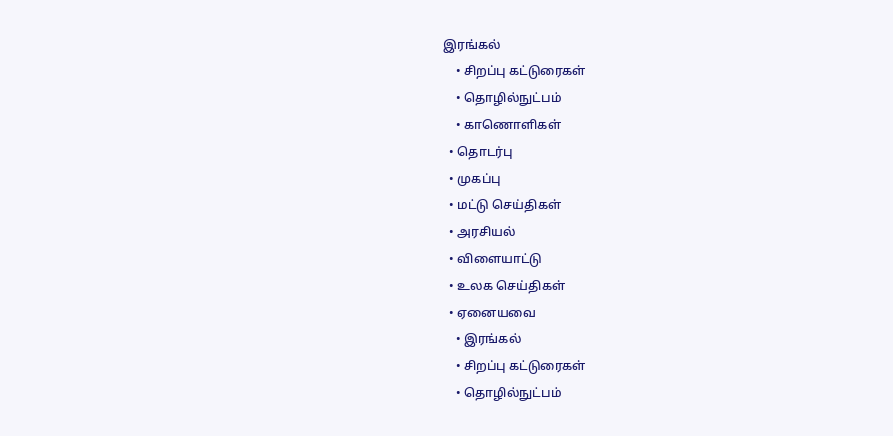இரங்கல்
    • சிறப்பு கட்டுரைகள்
    • தொழில்நுட்பம்
    • காணொளிகள்
  • தொடர்பு
  • முகப்பு
  • மட்டு செய்திகள்
  • அரசியல்
  • விளையாட்டு
  • உலக செய்திகள்
  • ஏனையவை
    • இரங்கல்
    • சிறப்பு கட்டுரைகள்
    • தொழில்நுட்பம்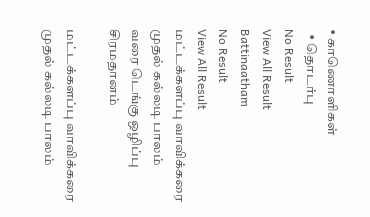• காணொளிகள்
  • தொடர்பு
No Result
View All Result
Battinaatham
No Result
View All Result
மட்டக்களப்பு வாவிக்கரை முதல் கல்லடி பாலம் வரை டெங்கு ஒழிப்பு சிரமதானம்

மட்டக்களப்பு வாவிக்கரை முதல் கல்லடி பாலம்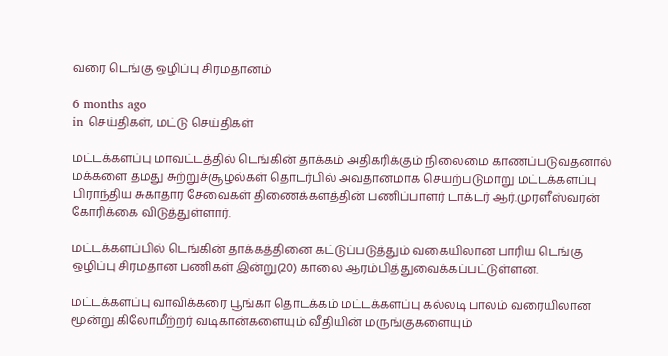வரை டெங்கு ஒழிப்பு சிரமதானம்

6 months ago
in செய்திகள், மட்டு செய்திகள்

மட்டக்களப்பு மாவட்டத்தில் டெங்கின் தாக்கம் அதிகரிக்கும் நிலைமை காணப்படுவதனால் மக்களை தமது சுற்றுச்சூழல்கள் தொடர்பில் அவதானமாக செயற்படுமாறு மட்டக்களப்பு பிராந்திய சுகாதார சேவைகள் திணைக்களத்தின் பணிப்பாளர் டாக்டர் ஆர்.முரளீஸ்வரன் கோரிக்கை விடுத்துள்ளார்.

மட்டக்களப்பில் டெங்கின் தாக்கத்தினை கட்டுப்படுத்தும் வகையிலான பாரிய டெங்கு ஒழிப்பு சிரமதான பணிகள் இன்று(20) காலை ஆரம்பித்துவைக்கப்பட்டுள்ளன.

மட்டக்களப்பு வாவிக்கரை பூங்கா தொடக்கம் மட்டக்களப்பு கல்லடி பாலம் வரையிலான மூன்று கிலோமீற்றர் வடிகான்களையும் வீதியின் மருங்குகளையும்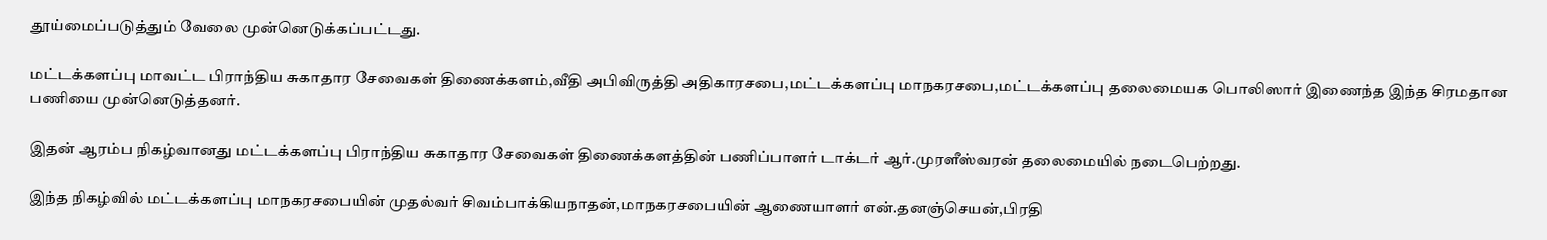தூய்மைப்படுத்தும் வேலை முன்னெடுக்கப்பட்டது.

மட்டக்களப்பு மாவட்ட பிராந்திய சுகாதார சேவைகள் திணைக்களம்,வீதி அபிவிருத்தி அதிகாரசபை,மட்டக்களப்பு மாநகரசபை,மட்டக்களப்பு தலைமையக பொலிஸார் இணைந்த இந்த சிரமதான பணியை முன்னெடுத்தனர்.

இதன் ஆரம்ப நிகழ்வானது மட்டக்களப்பு பிராந்திய சுகாதார சேவைகள் திணைக்களத்தின் பணிப்பாளர் டாக்டர் ஆர்.முரளீஸ்வரன் தலைமையில் நடைபெற்றது.

இந்த நிகழ்வில் மட்டக்களப்பு மாநகரசபையின் முதல்வர் சிவம்பாக்கியநாதன்,மாநகரசபையின் ஆணையாளர் என்.தனஞ்செயன்,பிரதி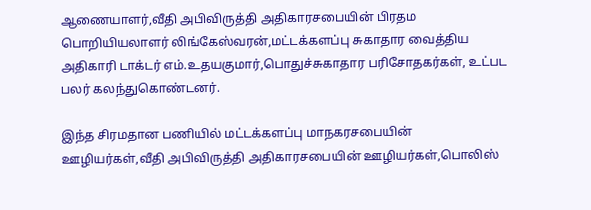ஆணையாளர்,வீதி அபிவிருத்தி அதிகாரசபையின் பிரதம பொறியியலாளர் லிங்கேஸ்வரன்,மட்டக்களப்பு சுகாதார வைத்திய அதிகாரி டாக்டர் எம்.உதயகுமார்,பொதுச்சுகாதார பரிசோதகர்கள், உட்பட பலர் கலந்துகொண்டனர்.

இந்த சிரமதான பணியில் மட்டக்களப்பு மாநகரசபையின் ஊழியர்கள்,வீதி அபிவிருத்தி அதிகாரசபையின் ஊழியர்கள்,பொலிஸ்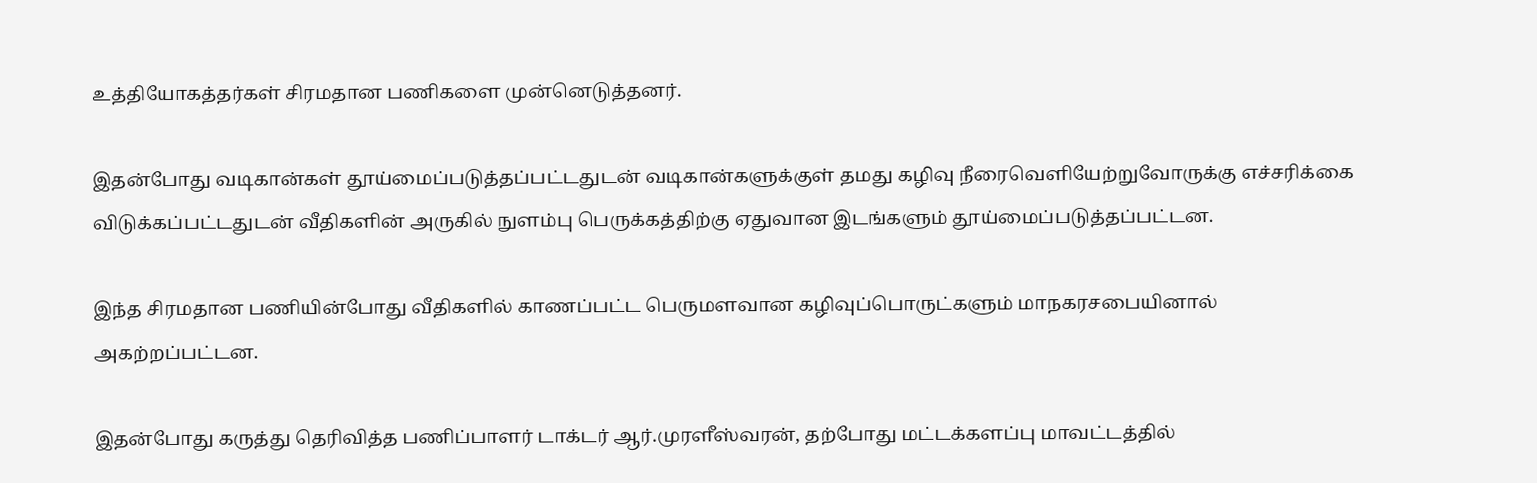உத்தியோகத்தர்கள் சிரமதான பணிகளை முன்னெடுத்தனர்.

இதன்போது வடிகான்கள் தூய்மைப்படுத்தப்பட்டதுடன் வடிகான்களுக்குள் தமது கழிவு நீரைவெளியேற்றுவோருக்கு எச்சரிக்கை விடுக்கப்பட்டதுடன் வீதிகளின் அருகில் நுளம்பு பெருக்கத்திற்கு ஏதுவான இடங்களும் தூய்மைப்படுத்தப்பட்டன.

இந்த சிரமதான பணியின்போது வீதிகளில் காணப்பட்ட பெருமளவான கழிவுப்பொருட்களும் மாநகரசபையினால் அகற்றப்பட்டன.

இதன்போது கருத்து தெரிவித்த பணிப்பாளர் டாக்டர் ஆர்.முரளீஸ்வரன், தற்போது மட்டக்களப்பு மாவட்டத்தில்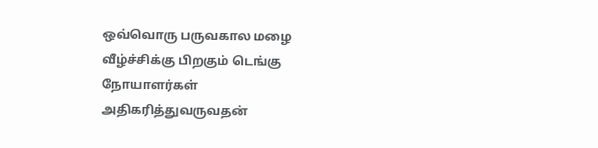ஒவ்வொரு பருவகால மழை வீழ்ச்சிக்கு பிறகும் டெங்கு நோயாளர்கள் அதிகரித்துவருவதன்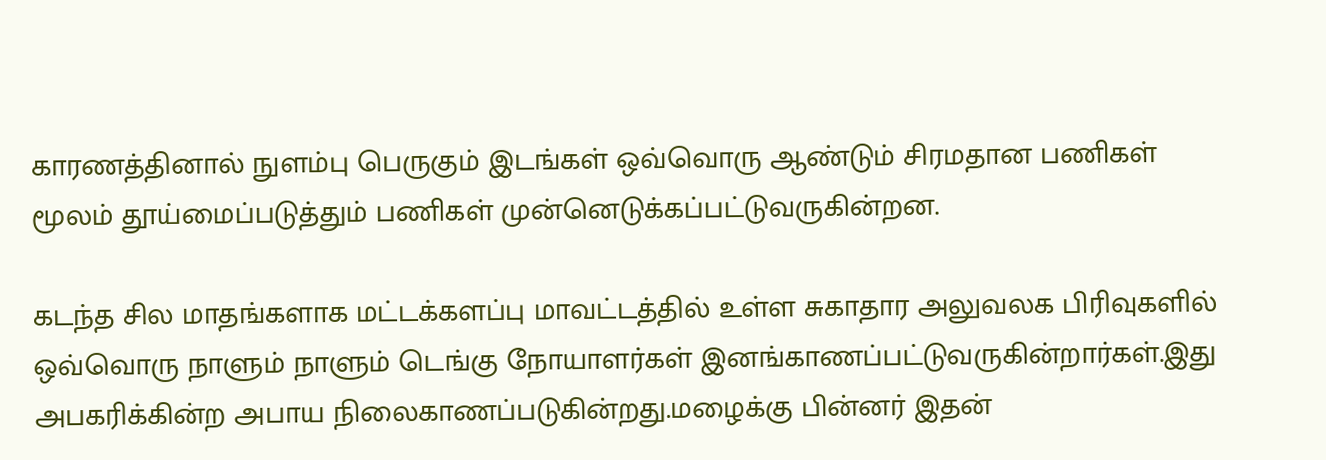காரணத்தினால் நுளம்பு பெருகும் இடங்கள் ஒவ்வொரு ஆண்டும் சிரமதான பணிகள் மூலம் தூய்மைப்படுத்தும் பணிகள் முன்னெடுக்கப்பட்டுவருகின்றன.

கடந்த சில மாதங்களாக மட்டக்களப்பு மாவட்டத்தில் உள்ள சுகாதார அலுவலக பிரிவுகளில் ஒவ்வொரு நாளும் நாளும் டெங்கு நோயாளர்கள் இனங்காணப்பட்டுவருகின்றார்கள்.இது அபகரிக்கின்ற அபாய நிலைகாணப்படுகின்றது.மழைக்கு பின்னர் இதன்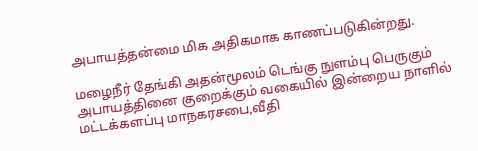அபாயத்தன்மை மிக அதிகமாக காணப்படுகின்றது.

மழைநீர் தேங்கி அதன்மூலம் டெங்கு நுளம்பு பெருகும் அபாயத்தினை குறைக்கும் வகையில் இன்றைய நாளில் மட்டக்களப்பு மாநகரசபை,வீதி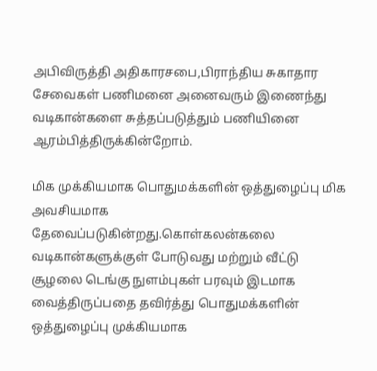அபிவிருத்தி அதிகாரசபை,பிராந்திய சுகாதார சேவைகள் பணிமனை அனைவரும் இணைந்து வடிகான்களை சுத்தப்படுத்தும் பணியினை ஆரம்பித்திருக்கின்றோம்.

மிக முக்கியமாக பொதுமக்களின் ஒத்துழைப்பு மிக அவசியமாக தேவைப்படுகின்றது.கொள்கலன்கலை வடிகான்களுக்குள் போடுவது மற்றும் வீட்டு சூழலை டெங்கு நுளம்புகள் பரவும் இடமாக வைத்திருப்பதை தவிர்த்து பொதுமக்களின் ஒத்துழைப்பு முக்கியமாக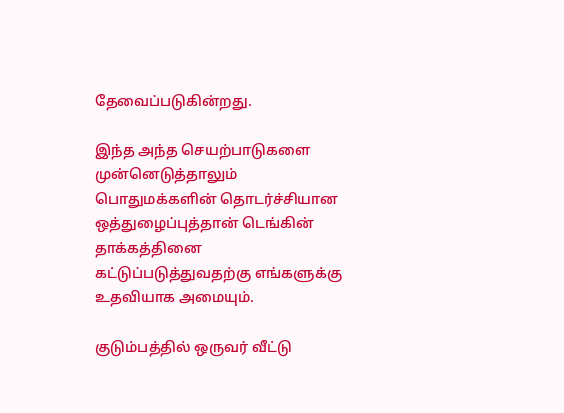தேவைப்படுகின்றது.

இந்த அந்த செயற்பாடுகளை முன்னெடுத்தாலும் பொதுமக்களின் தொடர்ச்சியான ஒத்துழைப்புத்தான் டெங்கின் தாக்கத்தினை கட்டுப்படுத்துவதற்கு எங்களுக்கு உதவியாக அமையும்.

குடும்பத்தில் ஒருவர் வீட்டு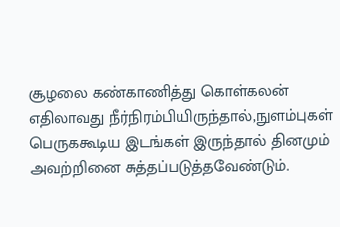சூழலை கண்காணித்து கொள்கலன் எதிலாவது நீர்நிரம்பியிருந்தால்,நுளம்புகள் பெருககூடிய இடங்கள் இருந்தால் தினமும் அவற்றினை சுத்தப்படுத்தவேண்டும்.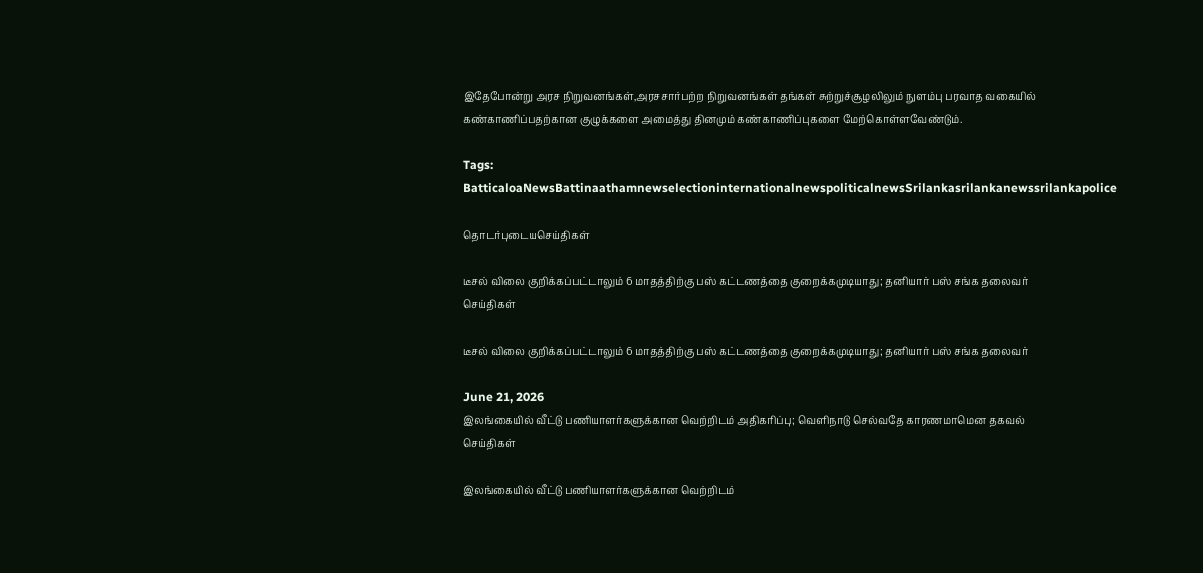இதேபோன்று அரச நிறுவனங்கள்,அரசசார்பற்ற நிறுவனங்கள் தங்கள் சுற்றுச்சூழலிலும் நுளம்பு பரவாத வகையில் கண்காணிப்பதற்கான குழுக்களை அமைத்து தினமும் கண்காணிப்புகளை மேற்கொள்ளவேண்டும்.

Tags: BatticaloaNewsBattinaathamnewselectioninternationalnewspoliticalnewsSrilankasrilankanewssrilankapolice

தொடர்புடையசெய்திகள்

டீசல் விலை குறிக்கப்பட்டாலும் 6 மாதத்திற்கு பஸ் கட்டணத்தை குறைக்கமுடியாது; தனியார் பஸ் சங்க தலைவர்
செய்திகள்

டீசல் விலை குறிக்கப்பட்டாலும் 6 மாதத்திற்கு பஸ் கட்டணத்தை குறைக்கமுடியாது; தனியார் பஸ் சங்க தலைவர்

June 21, 2026
இலங்கையில் வீட்டு பணியாளர்களுக்கான வெற்றிடம் அதிகரிப்பு; வெளிநாடு செல்வதே காரணமாமென தகவல்
செய்திகள்

இலங்கையில் வீட்டு பணியாளர்களுக்கான வெற்றிடம்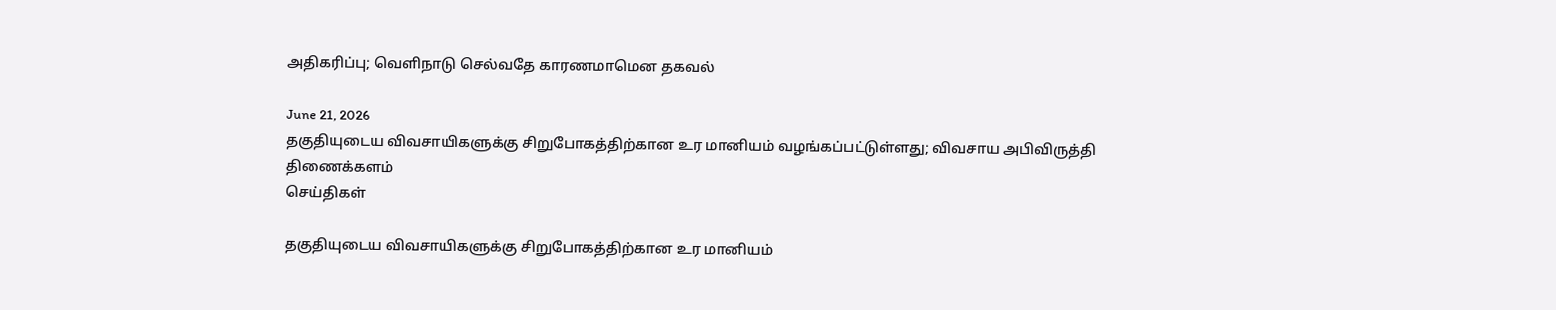அதிகரிப்பு; வெளிநாடு செல்வதே காரணமாமென தகவல்

June 21, 2026
தகுதியுடைய விவசாயிகளுக்கு சிறுபோகத்திற்கான உர மானியம் வழங்கப்பட்டுள்ளது; விவசாய அபிவிருத்தி திணைக்களம்
செய்திகள்

தகுதியுடைய விவசாயிகளுக்கு சிறுபோகத்திற்கான உர மானியம்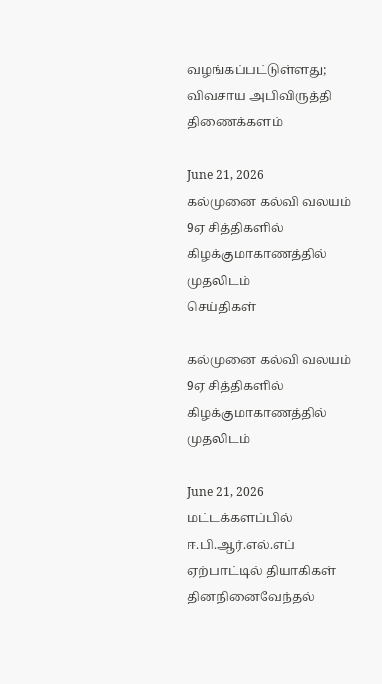வழங்கப்பட்டுள்ளது; விவசாய அபிவிருத்தி திணைக்களம்

June 21, 2026
கல்முனை கல்வி வலயம் 9ஏ சித்திகளில் கிழக்குமாகாணத்தில் முதலிடம்
செய்திகள்

கல்முனை கல்வி வலயம் 9ஏ சித்திகளில் கிழக்குமாகாணத்தில் முதலிடம்

June 21, 2026
மட்டக்களப்பில் ஈ.பி.ஆர்.எல்.எப் ஏற்பாட்டில் தியாகிகள் தினநினைவேந்தல்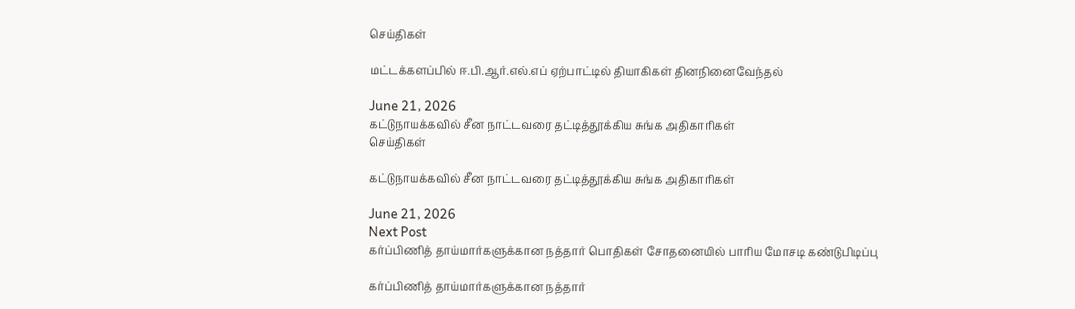செய்திகள்

மட்டக்களப்பில் ஈ.பி.ஆர்.எல்.எப் ஏற்பாட்டில் தியாகிகள் தினநினைவேந்தல்

June 21, 2026
கட்டுநாயக்கவில் சீன நாட்டவரை தட்டித்தூக்கிய சுங்க அதிகாரிகள்
செய்திகள்

கட்டுநாயக்கவில் சீன நாட்டவரை தட்டித்தூக்கிய சுங்க அதிகாரிகள்

June 21, 2026
Next Post
கர்ப்பிணித் தாய்மார்களுக்கான நத்தார் பொதிகள் சோதனையில் பாரிய மோசடி கண்டுபிடிப்பு

கர்ப்பிணித் தாய்மார்களுக்கான நத்தார்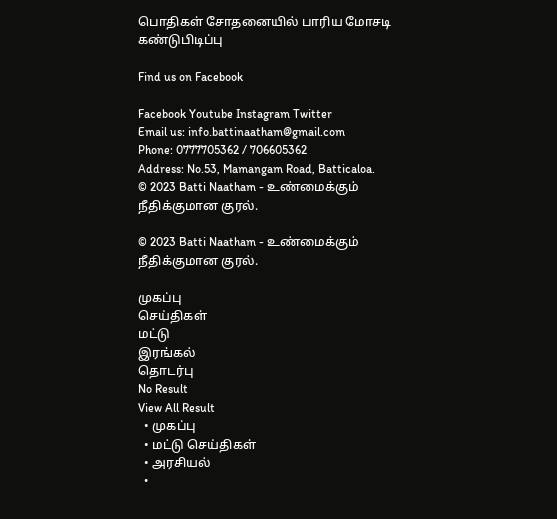பொதிகள் சோதனையில் பாரிய மோசடி கண்டுபிடிப்பு

Find us on Facebook

Facebook Youtube Instagram Twitter
Email us: info.battinaatham@gmail.com
Phone: 0777705362 / 706605362
Address: No.53, Mamangam Road, Batticaloa.
© 2023 Batti Naatham - உண்மைக்கும் நீதிக்குமான குரல்.

© 2023 Batti Naatham - உண்மைக்கும் நீதிக்குமான குரல்.

முகப்பு
செய்திகள்
மட்டு
இரங்கல்
தொடர்பு
No Result
View All Result
  • முகப்பு
  • மட்டு செய்திகள்
  • அரசியல்
  •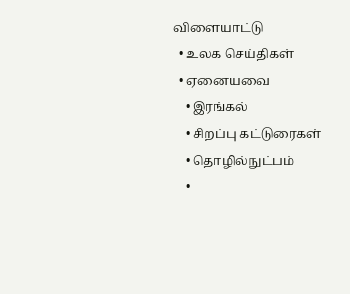விளையாட்டு
  • உலக செய்திகள்
  • ஏனையவை
    • இரங்கல்
    • சிறப்பு கட்டுரைகள்
    • தொழில்நுட்பம்
    •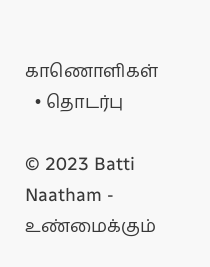காணொளிகள்
  • தொடர்பு

© 2023 Batti Naatham - உண்மைக்கும்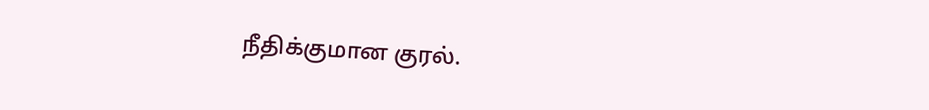நீதிக்குமான குரல்.